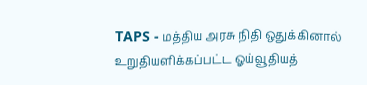TAPS - மத்திய அரசு நிதி ஒதுக்கினால் உறுதியளிக்கப்பட்ட ஓய்வூதியத்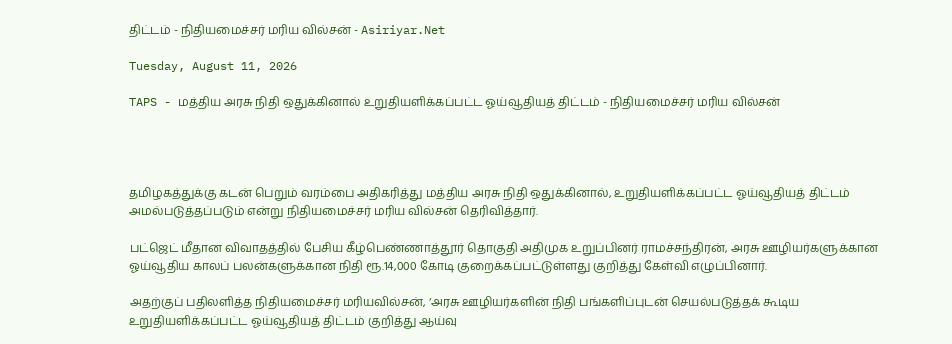திட்டம் - நிதியமைச்சர் மரிய வில்சன் - Asiriyar.Net

Tuesday, August 11, 2026

TAPS - மத்திய அரசு நிதி ஒதுக்கினால் உறுதியளிக்கப்பட்ட ஓய்வூதியத் திட்டம் - நிதியமைச்சர் மரிய வில்சன்




தமிழகத்துக்கு கடன் பெறும் வரம்பை அதிகரித்து மத்திய அரசு நிதி ஒதுக்கினால், உறுதியளிக்கப்பட்ட ஓய்வூதியத் திட்டம் அமல்படுத்தப்படும் என்று நிதியமைச்சர் மரிய வில்சன் தெரிவித்தார்.

பட்ஜெட் மீதான விவாதத்தில் பேசிய கீழ்பெண்ணாத்தூர் தொகுதி அதிமுக உறுப்பினர் ராமச்சந்திரன், அரசு ஊழியர்களுக்கான ஓய்வூதிய காலப் பலன்களுக்கான நிதி ரூ.14,000 கோடி குறைக்கப்பட்டுள்ளது குறித்து கேள்வி எழுப்பினார்.

அதற்குப் பதிலளித்த நிதியமைச்சர் மரியவில்சன், ‘அரசு ஊழியர்களின் நிதி பங்களிப்புடன் செயல்படுத்தக் கூடிய உறுதியளிக்கப்பட்ட ஓய்வூதியத் திட்டம் குறித்து ஆய்வு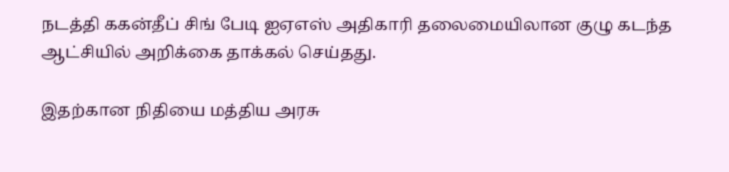நடத்தி ககன்தீப் சிங் பேடி ஐஏஎஸ் அதிகாரி தலைமையிலான குழு கடந்த ஆட்சியில் அறிக்கை தாக்கல் செய்தது.

இதற்கான நிதியை மத்திய அரசு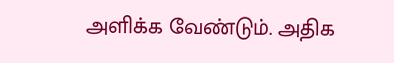அளிக்க வேண்டும். அதிக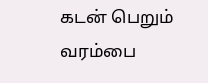கடன் பெறும் வரம்பை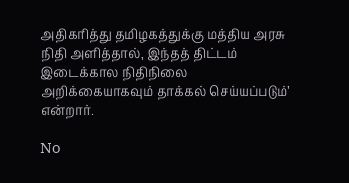அதிகரித்து தமிழகத்துக்கு மத்திய அரசு நிதி அளித்தால், இந்தத் திட்டம் இடைக்கால நிதிநிலை அறிக்கையாகவும் தாக்கல் செய்யப்படும்’ என்றார்.

No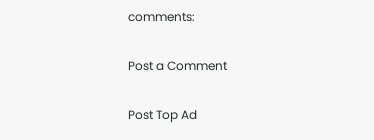comments:

Post a Comment

Post Top Ad